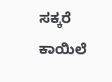ಸಕ್ಕರೆ ಕಾಯಿಲೆ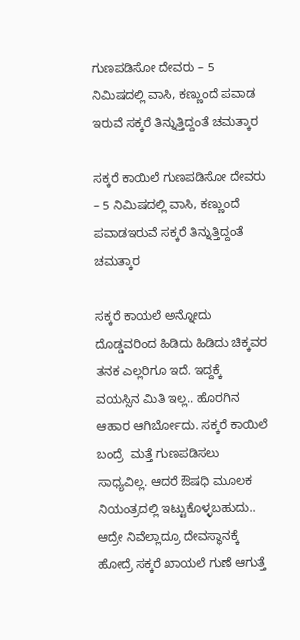ಗುಣಪಡಿಸೋ ದೇವರು – 5 ನಿಮಿಷದಲ್ಲಿ ವಾಸಿ, ಕಣ್ಣುಂದೆ ಪವಾಡ
ಇರುವೆ ಸಕ್ಕರೆ ತಿನ್ನುತ್ತಿದ್ದಂತೆ ಚಮತ್ಕಾರ

ಸಕ್ಕರೆ ಕಾಯಿಲೆ ಗುಣಪಡಿಸೋ ದೇವರು  – 5 ನಿಮಿಷದಲ್ಲಿ ವಾಸಿ, ಕಣ್ಣುಂದೆ ಪವಾಡಇರುವೆ ಸಕ್ಕರೆ ತಿನ್ನುತ್ತಿದ್ದಂತೆ ಚಮತ್ಕಾರ

ಸಕ್ಕರೆ ಕಾಯಲೆ ಅನ್ನೋದು ದೊಡ್ಡವರಿಂದ ಹಿಡಿದು ಹಿಡಿದು ಚಿಕ್ಕವರ ತನಕ ಎಲ್ಲರಿಗೂ ಇದೆ. ಇದ್ದಕ್ಕೆ ವಯಸ್ಸಿನ ಮಿತಿ ಇಲ್ಲ.. ಹೊರಗಿನ ಆಹಾರ ಆಗಿರ್ಬೋದು. ಸಕ್ಕರೆ ಕಾಯಿಲೆ  ಬಂದ್ರೆ  ಮತ್ತೆ ಗುಣಪಡಿಸಲು ಸಾಧ್ಯವಿಲ್ಲ. ಆದರೆ ಔಷಧಿ ಮೂಲಕ ನಿಯಂತ್ರದಲ್ಲಿ ಇಟ್ಟುಕೊಳ್ಳಬಹುದು.. ಆದ್ರೇ ನಿವೆಲ್ಲಾದ್ರೂ ದೇವಸ್ಥಾನಕ್ಕೆ ಹೋದ್ರೆ ಸಕ್ಕರೆ ಖಾಯಲೆ ಗುಣೆ ಆಗುತ್ತೆ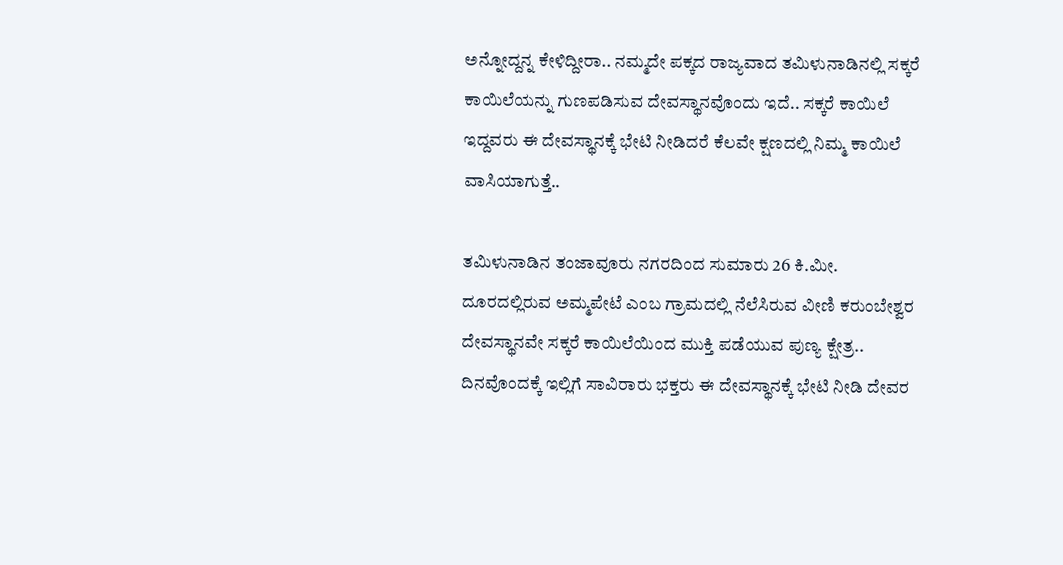ಅನ್ನೋದ್ದನ್ನ ಕೇಳಿದ್ದೀರಾ.. ನಮ್ಮದೇ ಪಕ್ಕದ ರಾಜ್ಯವಾದ ತಮಿಳುನಾಡಿನಲ್ಲಿ ಸಕ್ಕರೆ ಕಾಯಿಲೆಯನ್ನು ಗುಣಪಡಿಸುವ ದೇವಸ್ಥಾನವೊಂದು ಇದೆ.. ಸಕ್ಕರೆ ಕಾಯಿಲೆ ಇದ್ದವರು ಈ ದೇವಸ್ಥಾನಕ್ಕೆ ಭೇಟಿ ನೀಡಿದರೆ ಕೆಲವೇ ಕ್ಷಣದಲ್ಲಿ ನಿಮ್ಮ ಕಾಯಿಲೆ ವಾಸಿಯಾಗುತ್ತೆ..

ತಮಿಳುನಾಡಿನ ತಂಜಾವೂರು ನಗರದಿಂದ ಸುಮಾರು 26 ಕಿ.ಮೀ. ದೂರದಲ್ಲಿರುವ ಅಮ್ಮಪೇಟೆ ಎಂಬ ಗ್ರಾಮದಲ್ಲಿ ನೆಲೆಸಿರುವ ವೀಣಿ ಕರುಂಬೇಶ್ವರ ದೇವಸ್ಥಾನವೇ ಸಕ್ಕರೆ ಕಾಯಿಲೆಯಿಂದ ಮುಕ್ತಿ ಪಡೆಯುವ ಪುಣ್ಯ ಕ್ಷೇತ್ರ..  ದಿನವೊಂದಕ್ಕೆ ಇಲ್ಲಿಗೆ ಸಾವಿರಾರು ಭಕ್ತರು ಈ ದೇವಸ್ಥಾನಕ್ಕೆ ಭೇಟಿ ನೀಡಿ ದೇವರ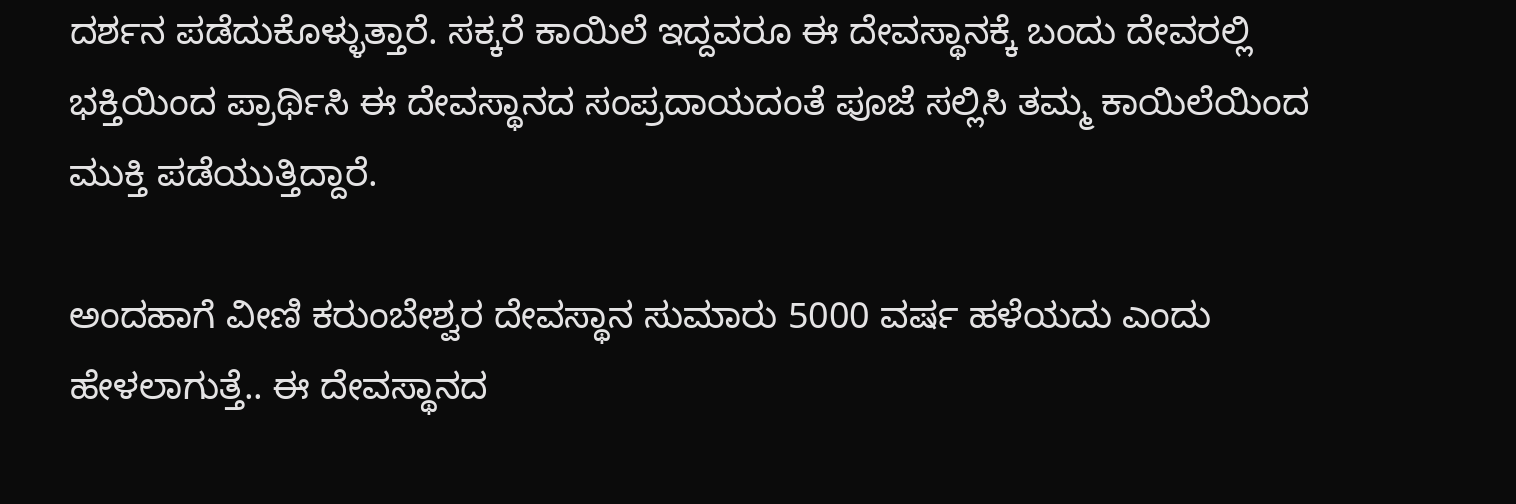ದರ್ಶನ ಪಡೆದುಕೊಳ್ಳುತ್ತಾರೆ. ಸಕ್ಕರೆ ಕಾಯಿಲೆ ಇದ್ದವರೂ ಈ ದೇವಸ್ಥಾನಕ್ಕೆ ಬಂದು ದೇವರಲ್ಲಿ ಭಕ್ತಿಯಿಂದ ಪ್ರಾರ್ಥಿಸಿ ಈ ದೇವಸ್ಥಾನದ ಸಂಪ್ರದಾಯದಂತೆ ಪೂಜೆ ಸಲ್ಲಿಸಿ ತಮ್ಮ ಕಾಯಿಲೆಯಿಂದ ಮುಕ್ತಿ ಪಡೆಯುತ್ತಿದ್ದಾರೆ.

ಅಂದಹಾಗೆ ವೀಣಿ ಕರುಂಬೇಶ್ವರ ದೇವಸ್ಥಾನ ಸುಮಾರು 5000 ವರ್ಷ ಹಳೆಯದು ಎಂದು ಹೇಳಲಾಗುತ್ತೆ.. ಈ ದೇವಸ್ಥಾನದ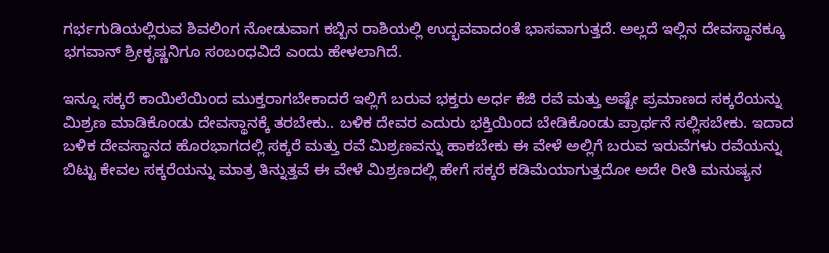ಗರ್ಭಗುಡಿಯಲ್ಲಿರುವ ಶಿವಲಿಂಗ ನೋಡುವಾಗ ಕಬ್ಬಿನ ರಾಶಿಯಲ್ಲಿ ಉದ್ಭವವಾದಂತೆ ಭಾಸವಾಗುತ್ತದೆ. ಅಲ್ಲದೆ ಇಲ್ಲಿನ ದೇವಸ್ಥಾನಕ್ಕೂ ಭಗವಾನ್ ಶ್ರೀಕೃಷ್ಣನಿಗೂ ಸಂಬಂಧವಿದೆ ಎಂದು ಹೇಳಲಾಗಿದೆ.

ಇನ್ನೂ ಸಕ್ಕರೆ ಕಾಯಿಲೆಯಿಂದ ಮುಕ್ತರಾಗಬೇಕಾದರೆ ಇಲ್ಲಿಗೆ ಬರುವ ಭಕ್ತರು ಅರ್ಧ ಕೆಜಿ ರವೆ ಮತ್ತು ಅಷ್ಟೇ ಪ್ರಮಾಣದ ಸಕ್ಕರೆಯನ್ನು ಮಿಶ್ರಣ ಮಾಡಿಕೊಂಡು ದೇವಸ್ಥಾನಕ್ಕೆ ತರಬೇಕು.. ಬಳಿಕ ದೇವರ ಎದುರು ಭಕ್ತಿಯಿಂದ ಬೇಡಿಕೊಂಡು ಪ್ರಾರ್ಥನೆ ಸಲ್ಲಿಸಬೇಕು. ಇದಾದ ಬಳಿಕ ದೇವಸ್ಥಾನದ ಹೊರಭಾಗದಲ್ಲಿ ಸಕ್ಕರೆ ಮತ್ತು ರವೆ ಮಿಶ್ರಣವನ್ನು ಹಾಕಬೇಕು ಈ ವೇಳೆ ಅಲ್ಲಿಗೆ ಬರುವ ಇರುವೆಗಳು ರವೆಯನ್ನು ಬಿಟ್ಟು ಕೇವಲ ಸಕ್ಕರೆಯನ್ನು ಮಾತ್ರ ತಿನ್ನುತ್ತವೆ ಈ ವೇಳೆ ಮಿಶ್ರಣದಲ್ಲಿ ಹೇಗೆ ಸಕ್ಕರೆ ಕಡಿಮೆಯಾಗುತ್ತದೋ ಅದೇ ರೀತಿ ಮನುಷ್ಯನ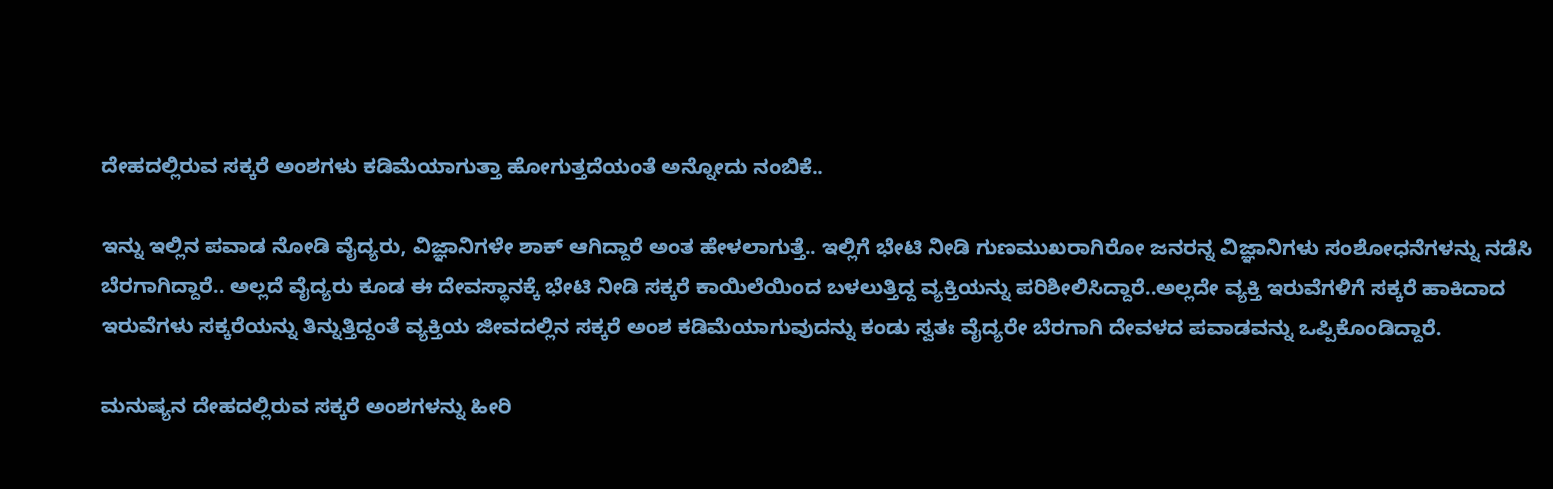ದೇಹದಲ್ಲಿರುವ ಸಕ್ಕರೆ ಅಂಶಗಳು ಕಡಿಮೆಯಾಗುತ್ತಾ ಹೋಗುತ್ತದೆಯಂತೆ ಅನ್ನೋದು ನಂಬಿಕೆ..

ಇನ್ನು ಇಲ್ಲಿನ ಪವಾಡ ನೋಡಿ ವೈದ್ಯರು, ವಿಜ್ಞಾನಿಗಳೇ ಶಾಕ್ ಆಗಿದ್ದಾರೆ ಅಂತ ಹೇಳಲಾಗುತ್ತೆ.. ಇಲ್ಲಿಗೆ ಭೇಟಿ ನೀಡಿ ಗುಣಮುಖರಾಗಿರೋ ಜನರನ್ನ ವಿಜ್ಞಾನಿಗಳು ಸಂಶೋಧನೆಗಳನ್ನು ನಡೆಸಿ ಬೆರಗಾಗಿದ್ದಾರೆ.. ಅಲ್ಲದೆ ವೈದ್ಯರು ಕೂಡ ಈ ದೇವಸ್ಥಾನಕ್ಕೆ ಭೇಟಿ ನೀಡಿ ಸಕ್ಕರೆ ಕಾಯಿಲೆಯಿಂದ ಬಳಲುತ್ತಿದ್ದ ವ್ಯಕ್ತಿಯನ್ನು ಪರಿಶೀಲಿಸಿದ್ದಾರೆ..ಅಲ್ಲದೇ ವ್ಯಕ್ತಿ ಇರುವೆಗಳಿಗೆ ಸಕ್ಕರೆ ಹಾಕಿದಾದ ಇರುವೆಗಳು ಸಕ್ಕರೆಯನ್ನು ತಿನ್ನುತ್ತಿದ್ದಂತೆ ವ್ಯಕ್ತಿಯ ಜೀವದಲ್ಲಿನ ಸಕ್ಕರೆ ಅಂಶ ಕಡಿಮೆಯಾಗುವುದನ್ನು ಕಂಡು ಸ್ವತಃ ವೈದ್ಯರೇ ಬೆರಗಾಗಿ ದೇವಳದ ಪವಾಡವನ್ನು ಒಪ್ಪಿಕೊಂಡಿದ್ದಾರೆ.

ಮನುಷ್ಯನ ದೇಹದಲ್ಲಿರುವ ಸಕ್ಕರೆ ಅಂಶಗಳನ್ನು ಹೀರಿ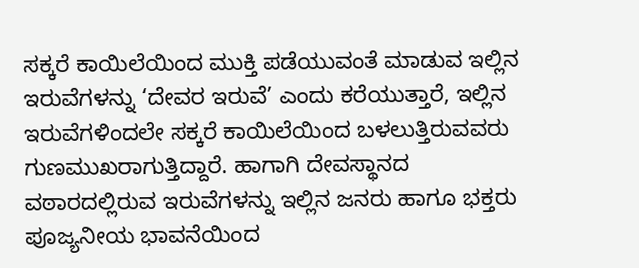ಸಕ್ಕರೆ ಕಾಯಿಲೆಯಿಂದ ಮುಕ್ತಿ ಪಡೆಯುವಂತೆ ಮಾಡುವ ಇಲ್ಲಿನ ಇರುವೆಗಳನ್ನು ‘ದೇವರ ಇರುವೆ’ ಎಂದು ಕರೆಯುತ್ತಾರೆ, ಇಲ್ಲಿನ ಇರುವೆಗಳಿಂದಲೇ ಸಕ್ಕರೆ ಕಾಯಿಲೆಯಿಂದ ಬಳಲುತ್ತಿರುವವರು ಗುಣಮುಖರಾಗುತ್ತಿದ್ದಾರೆ. ಹಾಗಾಗಿ ದೇವಸ್ಥಾನದ ವಠಾರದಲ್ಲಿರುವ ಇರುವೆಗಳನ್ನು ಇಲ್ಲಿನ ಜನರು ಹಾಗೂ ಭಕ್ತರು ಪೂಜ್ಯನೀಯ ಭಾವನೆಯಿಂದ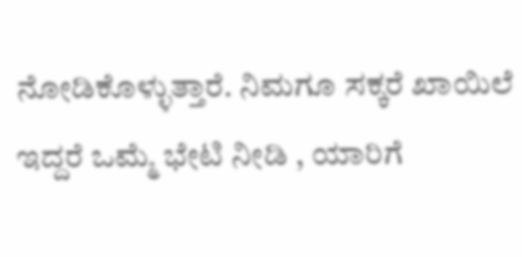ನೋಡಿಕೊಳ್ಳುತ್ತಾರೆ. ನಿಮಗೂ ಸಕ್ಕರೆ ಖಾಯಿಲೆ ಇದ್ದರೆ ಒಮ್ಮೆ ಭೇಟಿ ನೀಡಿ , ಯಾರಿಗೆ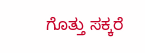ಗೊತ್ತು ಸಕ್ಕರೆ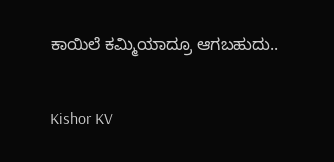ಕಾಯಿಲೆ ಕಮ್ಮಿಯಾದ್ರೂ ಆಗಬಹುದು..

Kishor KV